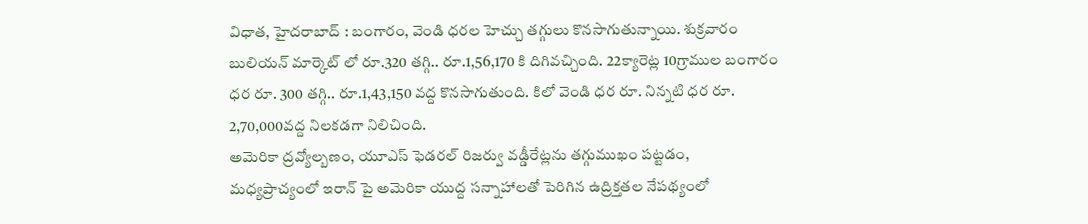విధాత, హైదరాబాద్ : బంగారం, వెండి ధరల హెచ్చు తగ్గులు కొనసాగుతున్నాయి. శుక్రవారం బులియన్ మార్కెట్ లో రూ.320 తగ్గి.. రూ.1,56,170 కి దిగివచ్చింది. 22క్యారెట్ల 10గ్రాముల బంగారం ధర రూ. 300 తగ్గి.. రూ.1,43,150 వద్ద కొనసాగుతుంది. కిలో వెండి ధర రూ. నిన్నటి ధర రూ. 2,70,000వద్ద నిలకడగా నిలిచింది.
అమెరికా ద్రవ్యోల్బణం, యూఎస్ ఫెడరల్ రిజర్వు వడ్డీరేట్లను తగ్గుముఖం పట్టడం, మధ్యప్రాచ్యంలో ఇరాన్ పై అమెరికా యుద్ద సన్నాహాలతో పెరిగిన ఉద్రిక్తతల నేపథ్యంలో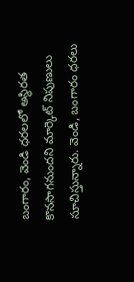బంగారం, వెండి ధరలలో అస్థిరత కొనసాగనుందని మార్కెట్ నిపుణులు సూచిస్తున్నారు. వెండి, బంగారం ధరలు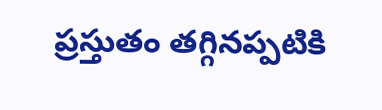ప్రస్తుతం తగ్గినప్పటికి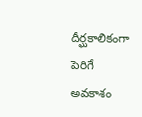దీర్ఘకాలికంగా పెరిగే అవకాశం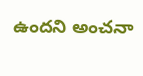ఉందని అంచనా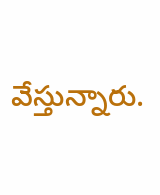వేస్తున్నారు.